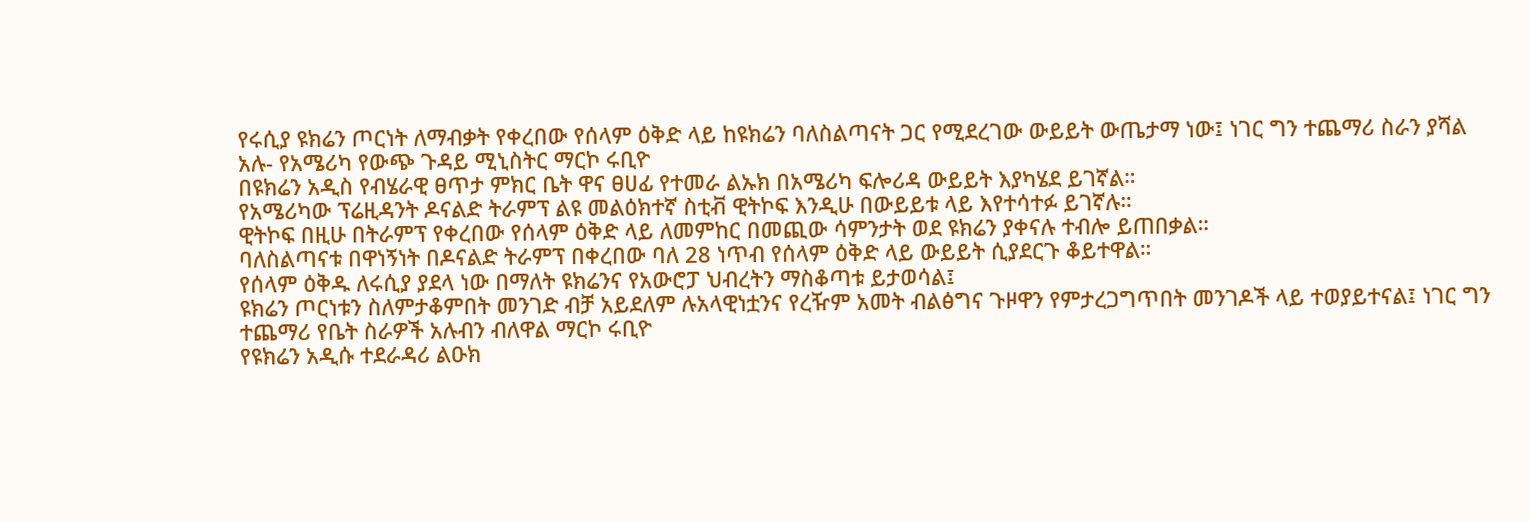የሩሲያ ዩክሬን ጦርነት ለማብቃት የቀረበው የሰላም ዕቅድ ላይ ከዩክሬን ባለስልጣናት ጋር የሚደረገው ውይይት ውጤታማ ነው፤ ነገር ግን ተጨማሪ ስራን ያሻል አሉ- የአሜሪካ የውጭ ጉዳይ ሚኒስትር ማርኮ ሩቢዮ
በዩክሬን አዲስ የብሄራዊ ፀጥታ ምክር ቤት ዋና ፀሀፊ የተመራ ልኡክ በአሜሪካ ፍሎሪዳ ውይይት እያካሄደ ይገኛል።
የአሜሪካው ፕሬዚዳንት ዶናልድ ትራምፕ ልዩ መልዕክተኛ ስቲቭ ዊትኮፍ እንዲሁ በውይይቱ ላይ እየተሳተፉ ይገኛሉ።
ዊትኮፍ በዚሁ በትራምፕ የቀረበው የሰላም ዕቅድ ላይ ለመምከር በመጪው ሳምንታት ወደ ዩክሬን ያቀናሉ ተብሎ ይጠበቃል።
ባለስልጣናቱ በዋነኝነት በዶናልድ ትራምፕ በቀረበው ባለ 28 ነጥብ የሰላም ዕቅድ ላይ ውይይት ሲያደርጉ ቆይተዋል።
የሰላም ዕቅዱ ለሩሲያ ያደላ ነው በማለት ዩክሬንና የአውሮፓ ህብረትን ማስቆጣቱ ይታወሳል፤
ዩክሬን ጦርነቱን ስለምታቆምበት መንገድ ብቻ አይደለም ሉአላዊነቷንና የረዥም አመት ብልፅግና ጉዞዋን የምታረጋግጥበት መንገዶች ላይ ተወያይተናል፤ ነገር ግን ተጨማሪ የቤት ስራዎች አሉብን ብለዋል ማርኮ ሩቢዮ
የዩክሬን አዲሱ ተደራዳሪ ልዑክ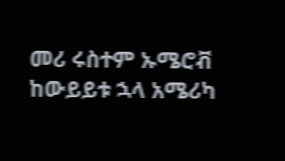መሪ ሩስተም ኡሜሮቭ ከውይይቱ ኋላ አሜሪካ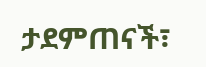ታደምጠናች፣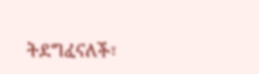ትደግፈናለች፣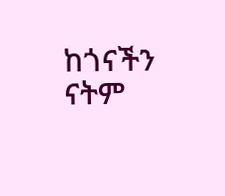ከጎናችን ናትም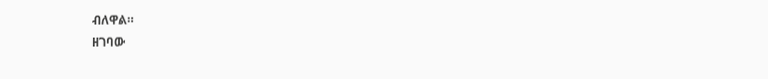ብለዋል።
ዘገባው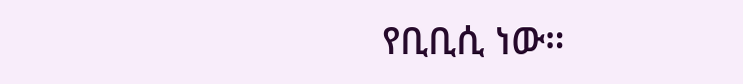የቢቢሲ ነው።